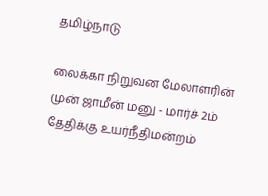தமிழ்நாடு

லைக்கா நிறுவன மேலாளரின் முன் ஜாமீன் மனு - மார்ச் 2ம் தேதிக்கு உயர்நீதிமன்றம்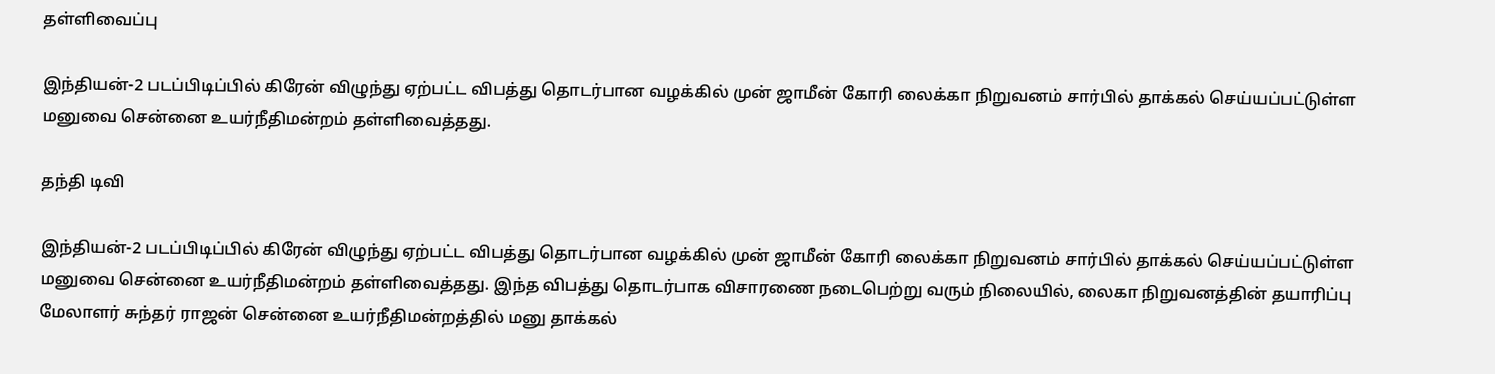தள்ளிவைப்பு

இந்தியன்-2 படப்பிடிப்பில் கிரேன் விழுந்து ஏற்பட்ட விபத்து தொடர்பான வழக்கில் முன் ஜாமீன் கோரி லைக்கா நிறுவனம் சார்பில் தாக்கல் செய்யப்பட்டுள்ள மனுவை சென்னை உயர்நீதிமன்றம் தள்ளிவைத்தது.

தந்தி டிவி

இந்தியன்-2 படப்பிடிப்பில் கிரேன் விழுந்து ஏற்பட்ட விபத்து தொடர்பான வழக்கில் முன் ஜாமீன் கோரி லைக்கா நிறுவனம் சார்பில் தாக்கல் செய்யப்பட்டுள்ள மனுவை சென்னை உயர்நீதிமன்றம் தள்ளிவைத்தது. இந்த விபத்து தொடர்பாக விசாரணை நடைபெற்று வரும் நிலையில், லைகா நிறுவனத்தின் தயாரிப்பு மேலாளர் சுந்தர் ராஜன் சென்னை உயர்நீதிமன்றத்தில் மனு தாக்கல்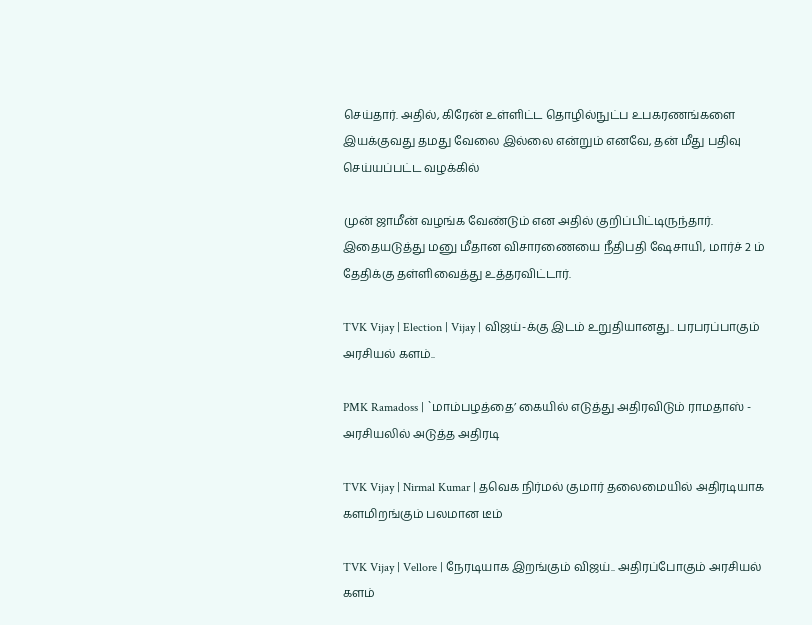செய்தார். அதில், கிரேன் உள்ளிட்ட தொழில்நுட்ப உபகரணங்களை இயக்குவது தமது வேலை இல்லை என்றும் எனவே, தன் மீது பதிவு செய்யப்பட்ட வழக்கில்

முன் ஜாமீன் வழங்க வேண்டும் என அதில் குறிப்பிட்டிருந்தார். இதையடுத்து மனு மீதான விசாரணையை நீதிபதி ஷேசாயி, மார்ச் 2 ம் தேதிக்கு தள்ளிவைத்து உத்தரவிட்டார்.

TVK Vijay | Election | Vijay | விஜய்-க்கு இடம் உறுதியானது.. பரபரப்பாகும் அரசியல் களம்..

PMK Ramadoss | `மாம்பழத்தை’ கையில் எடுத்து அதிரவிடும் ராமதாஸ் - அரசியலில் அடுத்த அதிரடி

TVK Vijay | Nirmal Kumar | தவெக நிர்மல் குமார் தலைமையில் அதிரடியாக களமிறங்கும் பலமான டீம்

TVK Vijay | Vellore | நேரடியாக இறங்கும் விஜய்.. அதிரப்போகும் அரசியல் களம்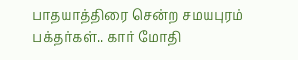பாதயாத்திரை சென்ற சமயபுரம் பக்தர்கள்.. கார் மோதி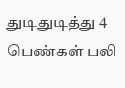துடிதுடித்து 4 பெண்கள் பலி